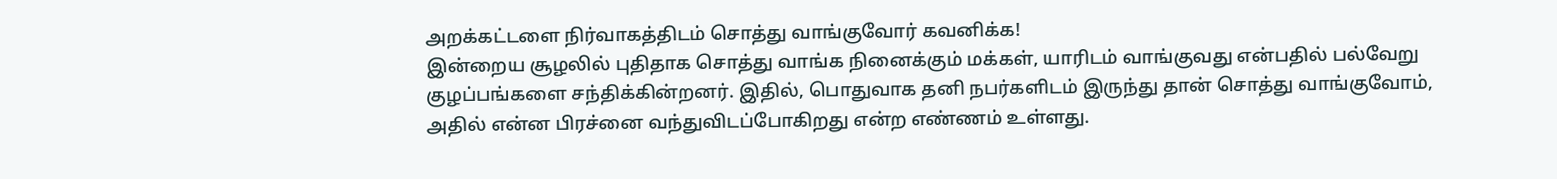அறக்கட்டளை நிர்வாகத்திடம் சொத்து வாங்குவோர் கவனிக்க!
இன்றைய சூழலில் புதிதாக சொத்து வாங்க நினைக்கும் மக்கள், யாரிடம் வாங்குவது என்பதில் பல்வேறு குழப்பங்களை சந்திக்கின்றனர். இதில், பொதுவாக தனி நபர்களிடம் இருந்து தான் சொத்து வாங்குவோம், அதில் என்ன பிரச்னை வந்துவிடப்போகிறது என்ற எண்ணம் உள்ளது.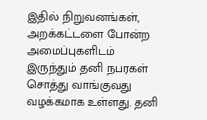இதில் நிறுவனங்கள், அறக்கட்டளை போன்ற அமைப்புகளிடம் இருந்தும் தனி நபரகள் சொத்து வாங்குவது வழக்கமாக உள்ளது. தனி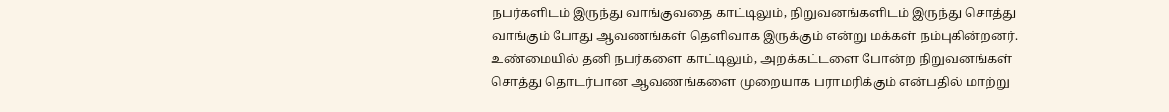நபர்களிடம் இருந்து வாங்குவதை காட்டிலும், நிறுவனங்களிடம் இருந்து சொத்து வாங்கும் போது ஆவணங்கள் தெளிவாக இருக்கும் என்று மக்கள் நம்புகின்றனர்.
உண்மையில் தனி நபர்களை காட்டிலும், அறக்கட்டளை போன்ற நிறுவனங்கள் சொத்து தொடர்பான ஆவணங்களை முறையாக பராமரிக்கும் என்பதில் மாற்று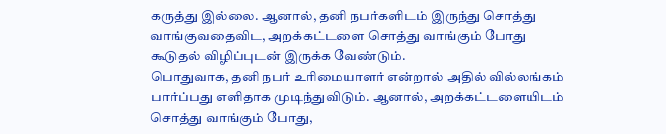கருத்து இல்லை. ஆனால், தனி நபர்களிடம் இருந்து சொத்து வாங்குவதைவிட, அறக்கட்டளை சொத்து வாங்கும் போது கூடுதல் விழிப்புடன் இருக்க வேண்டும்.
பொதுவாக, தனி நபர் உரிமையாளர் என்றால் அதில் வில்லங்கம் பார்ப்பது எளிதாக முடிந்துவிடும். ஆனால், அறக்கட்டளையிடம் சொத்து வாங்கும் போது,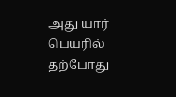அது யார் பெயரில் தற்போது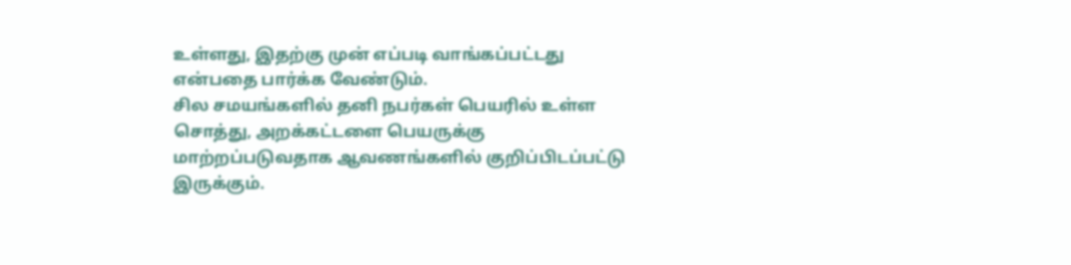உள்ளது, இதற்கு முன் எப்படி வாங்கப்பட்டது என்பதை பார்க்க வேண்டும்.
சில சமயங்களில் தனி நபர்கள் பெயரில் உள்ள சொத்து, அறக்கட்டளை பெயருக்கு மாற்றப்படுவதாக ஆவணங்களில் குறிப்பிடப்பட்டு இருக்கும்.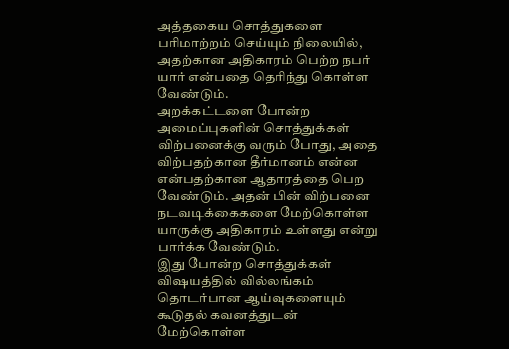அத்தகைய சொத்துகளை பரிமாற்றம் செய்யும் நிலையில், அதற்கான அதிகாரம் பெற்ற நபர் யார் என்பதை தெரிந்து கொள்ள வேண்டும்.
அறக்கட்டளை போன்ற அமைப்புகளின் சொத்துக்கள் விற்பனைக்கு வரும் போது, அதை விற்பதற்கான தீர்மானம் என்ன என்பதற்கான ஆதாரத்தை பெற வேண்டும். அதன் பின் விற்பனை நடவடிக்கைகளை மேற்கொள்ள யாருக்கு அதிகாரம் உள்ளது என்று பார்க்க வேண்டும்.
இது போன்ற சொத்துக்கள் விஷயத்தில் வில்லங்கம் தொடர்பான ஆய்வுகளையும் கூடுதல் கவனத்துடன் மேற்கொள்ள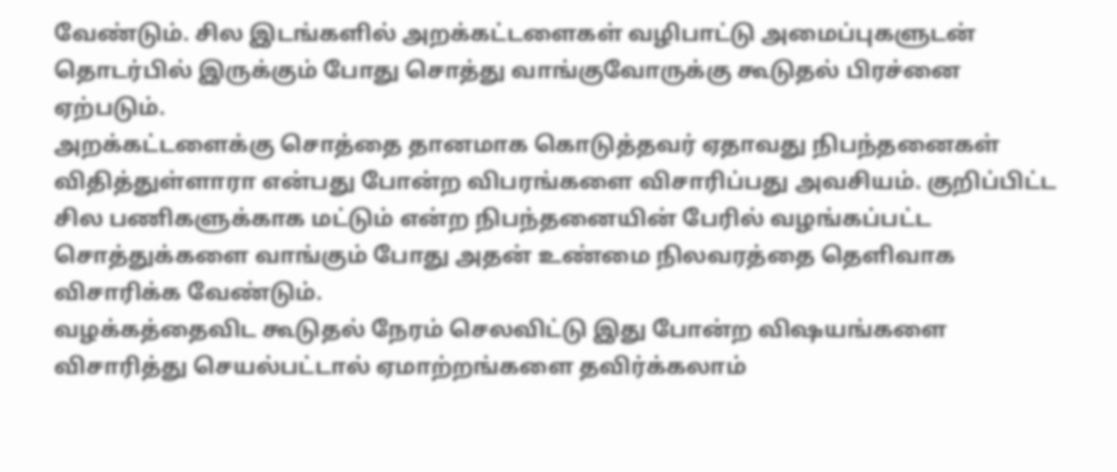வேண்டும். சில இடங்களில் அறக்கட்டளைகள் வழிபாட்டு அமைப்புகளுடன் தொடர்பில் இருக்கும் போது சொத்து வாங்குவோருக்கு கூடுதல் பிரச்னை ஏற்படும்.
அறக்கட்டளைக்கு சொத்தை தானமாக கொடுத்தவர் ஏதாவது நிபந்தனைகள் விதித்துள்ளாரா என்பது போன்ற விபரங்களை விசாரிப்பது அவசியம். குறிப்பிட்ட சில பணிகளுக்காக மட்டும் என்ற நிபந்தனையின் பேரில் வழங்கப்பட்ட சொத்துக்களை வாங்கும் போது அதன் உண்மை நிலவரத்தை தெளிவாக விசாரிக்க வேண்டும்.
வழக்கத்தைவிட கூடுதல் நேரம் செலவிட்டு இது போன்ற விஷயங்களை விசாரித்து செயல்பட்டால் ஏமாற்றங்களை தவிர்க்கலாம்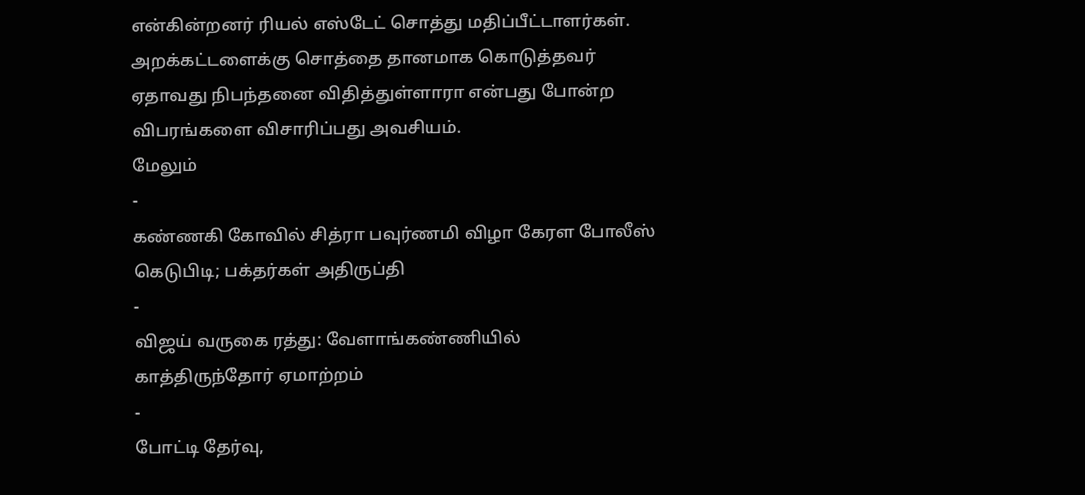என்கின்றனர் ரியல் எஸ்டேட் சொத்து மதிப்பீட்டாளர்கள்.
அறக்கட்டளைக்கு சொத்தை தானமாக கொடுத்தவர் ஏதாவது நிபந்தனை விதித்துள்ளாரா என்பது போன்ற விபரங்களை விசாரிப்பது அவசியம்.
மேலும்
-
கண்ணகி கோவில் சித்ரா பவுர்ணமி விழா கேரள போலீஸ் கெடுபிடி; பக்தர்கள் அதிருப்தி
-
விஜய் வருகை ரத்து: வேளாங்கண்ணியில் காத்திருந்தோர் ஏமாற்றம்
-
போட்டி தேர்வு,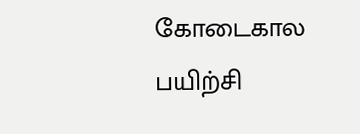கோடைகால பயிற்சி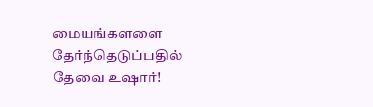மையங்களளை தேர்ந்தெடுப்பதில் தேவை உஷார்!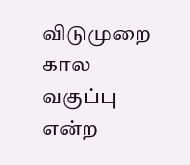விடுமுறை கால வகுப்பு என்ற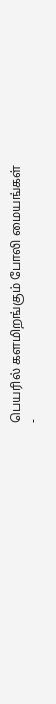பெயரில் களமிறங்கும் போலி மையங்கள்
-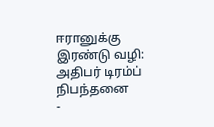ஈரானுக்கு இரண்டு வழி: அதிபர் டிரம்ப் நிபந்தனை
-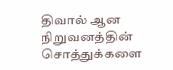திவால் ஆன நிறுவனத்தின் சொத்துக்களை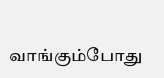வாங்கும்போது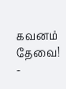கவனம் தேவை!
-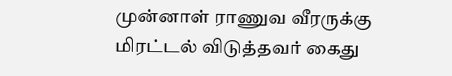முன்னாள் ராணுவ வீரருக்கு மிரட்டல் விடுத்தவர் கைது